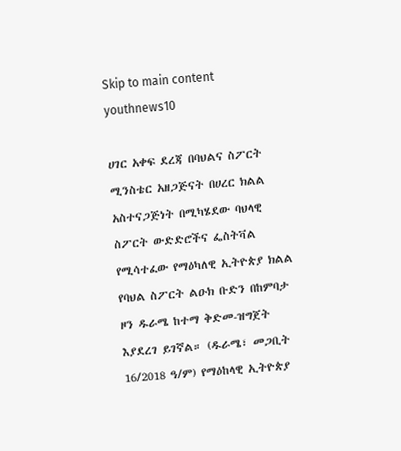Skip to main content
youthnews10

ሀገር አቀፍ ደረጃ በባህልና ስፖርት ሚንስቴር አዘጋጅናት በሀረር ክልል አስተናጋጅነት በሚካሄደው ባህላዊ ስፖርት ውድድሮችና ፌስትቫል የሚሳተፈው የማዕካለዊ ኢትዮጵያ ክልል የባህል ስፖርት ልዑክ ቡድን በከምባታ ዞን ዱራሜ ከተማ ቅድመ-ዝግጀት እያደረገ ይገኛል። (ዱራሜ፣ መጋቢት 16/2018 ዓ/ም) የማዕከላዊ ኢትዮጵያ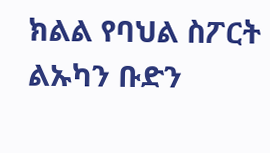ክልል የባህል ስፖርት ልኡካን ቡድን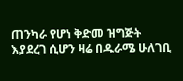ጠንካራ የሆነ ቅድመ ዝግጅት እያደረገ ሲሆን ዛሬ በዱራሜ ሁለገቢ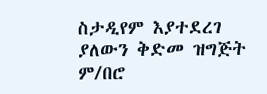ስታዲየም እያተደረገ ያለውን ቅድመ ዝግጅት ም/በሮ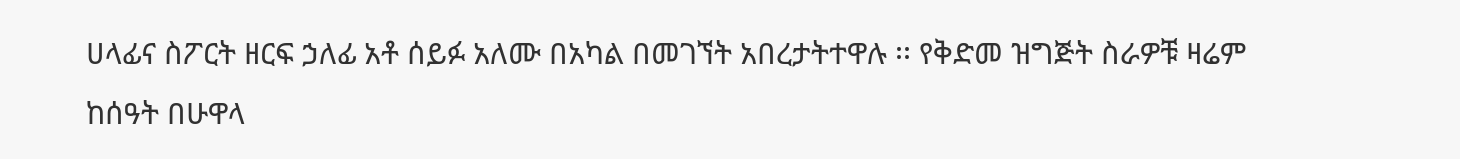ሀላፊና ስፖርት ዘርፍ ኃለፊ አቶ ሰይፉ አለሙ በአካል በመገኘት አበረታትተዋሉ ፡፡ የቅድመ ዝግጅት ስራዎቹ ዛሬም ከሰዓት በሁዋላ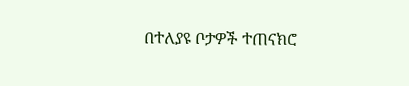በተለያዩ ቦታዎች ተጠናክሮ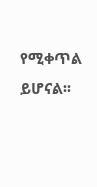የሚቀጥል ይሆናል፡፡